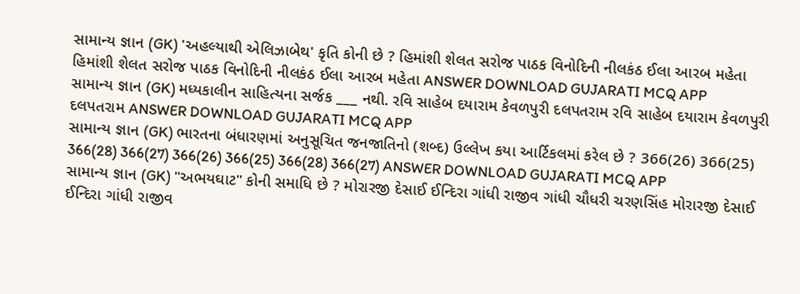સામાન્ય જ્ઞાન (GK) 'અહલ્યાથી એલિઝાબેથ' કૃતિ કોની છે ? હિમાંશી શેલત સરોજ પાઠક વિનોદિની નીલકંઠ ઈલા આરબ મહેતા હિમાંશી શેલત સરોજ પાઠક વિનોદિની નીલકંઠ ઈલા આરબ મહેતા ANSWER DOWNLOAD GUJARATI MCQ APP
સામાન્ય જ્ઞાન (GK) મધ્યકાલીન સાહિત્યના સર્જક ___ નથી. રવિ સાહેબ દયારામ કેવળપુરી દલપતરામ રવિ સાહેબ દયારામ કેવળપુરી દલપતરામ ANSWER DOWNLOAD GUJARATI MCQ APP
સામાન્ય જ્ઞાન (GK) ભારતના બંધારણમાં અનુસૂચિત જનજાતિનો (શબ્દ) ઉલ્લેખ કયા આર્ટિકલમાં કરેલ છે ? 366(26) 366(25) 366(28) 366(27) 366(26) 366(25) 366(28) 366(27) ANSWER DOWNLOAD GUJARATI MCQ APP
સામાન્ય જ્ઞાન (GK) "અભયઘાટ" કોની સમાધિ છે ? મોરારજી દેસાઈ ઈન્દિરા ગાંધી રાજીવ ગાંધી ચૌધરી ચરણસિંહ મોરારજી દેસાઈ ઈન્દિરા ગાંધી રાજીવ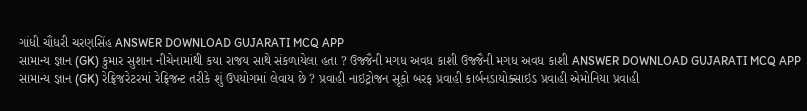ગાંધી ચૌધરી ચરણસિંહ ANSWER DOWNLOAD GUJARATI MCQ APP
સામાન્ય જ્ઞાન (GK) કુમાર સુશાન નીચેનામાંથી કયા રાજય સાથે સંકળાયેલા હતા ? ઉજ્જૈની મગધ અવધ કાશી ઉજ્જૈની મગધ અવધ કાશી ANSWER DOWNLOAD GUJARATI MCQ APP
સામાન્ય જ્ઞાન (GK) રેફ્રિજરેટરમાં રેફ્રિજન્ટ તરીકે શું ઉપયોગમાં લેવાય છે ? પ્રવાહી નાઇટ્રોજન સૂકો બરફ પ્રવાહી કાર્બનડાયોક્સાઇડ પ્રવાહી એમોનિયા પ્રવાહી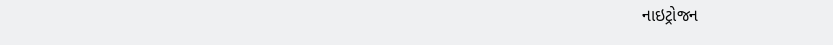નાઇટ્રોજન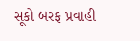સૂકો બરફ પ્રવાહી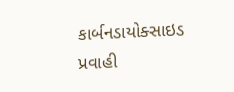કાર્બનડાયોક્સાઇડ પ્રવાહી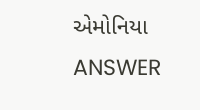એમોનિયા ANSWER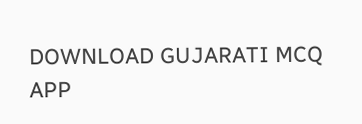DOWNLOAD GUJARATI MCQ APP